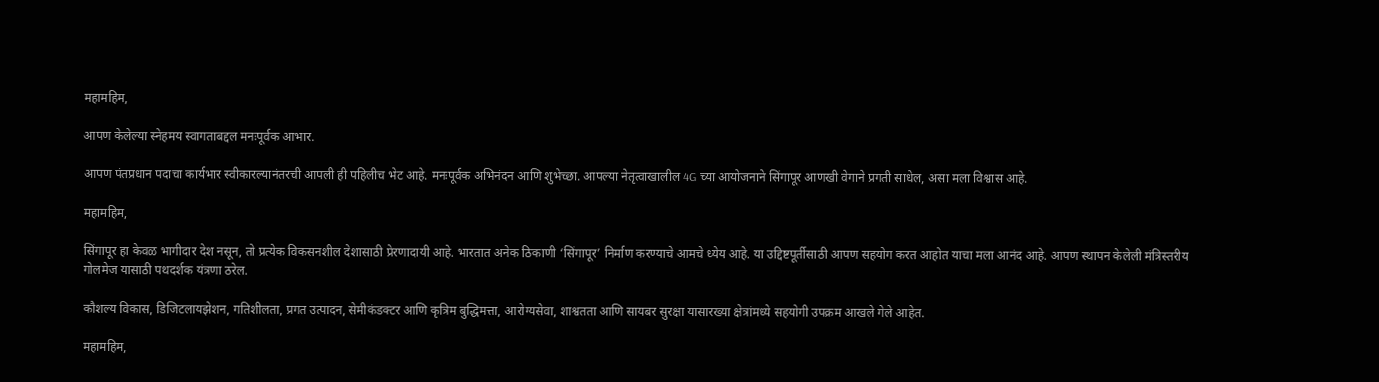महामहिम,

आपण केलेल्या स्नेहमय स्वागताबद्दल मनःपूर्वक आभार.

आपण पंतप्रधान पदाचा कार्यभार स्वीकारल्यानंतरची आपली ही पहिलीच भेट आहे. मनःपूर्वक अभिनंदन आणि शुभेच्छा. आपल्या नेतृत्वाखालील 4G च्या आयोजनाने सिंगापूर आणखी वेगाने प्रगती साधेल, असा मला विश्वास आहे.

महामहिम,

सिंगापूर हा केवळ भागीदार देश नसून, तो प्रत्येक विकसनशील देशासाठी प्रेरणादायी आहे. भारतात अनेक ठिकाणी ‘सिंगापूर’ निर्माण करण्याचे आमचे ध्येय आहे. या उद्दिष्टपूर्तीसाठी आपण सहयोग करत आहोत याचा मला आनंद आहे. आपण स्थापन केलेली मंत्रिस्तरीय गोलमेज यासाठी पथदर्शक यंत्रणा ठरेल.

कौशल्य विकास, डिजिटलायझेशन, गतिशीलता, प्रगत उत्पादन, सेमीकंडक्टर आणि कृत्रिम बुद्धिमत्ता, आरोग्यसेवा, शाश्वतता आणि सायबर सुरक्षा यासारख्या क्षेत्रांमध्ये सहयोगी उपक्रम आखले गेले आहेत.

महामहिम,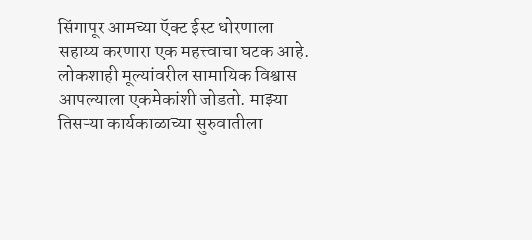सिंगापूर आमच्या ऍक्ट ईस्ट धोरणाला सहाय्य करणारा एक महत्त्वाचा घटक आहे. लोकशाही मूल्यांवरील सामायिक विश्वास आपल्याला एकमेकांशी जोडतो. माझ्या तिसऱ्या कार्यकाळाच्या सुरुवातीला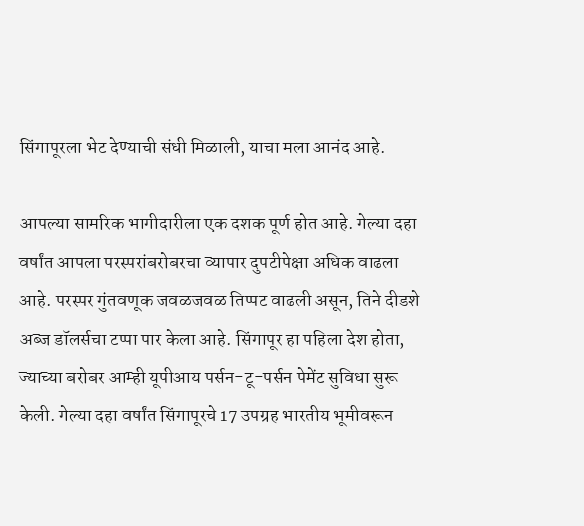सिंगापूरला भेट देण्याची संधी मिळाली, याचा मला आनंद आहे.

आपल्या सामरिक भागीदारीला एक दशक पूर्ण होत आहे. गेल्या दहा वर्षांत आपला परस्परांबरोबरचा व्यापार दुपटीपेक्षा अधिक वाढला आहे. परस्पर गुंतवणूक जवळजवळ तिप्पट वाढली असून, तिने दीडशे अब्ज डॉलर्सचा टप्पा पार केला आहे. सिंगापूर हा पहिला देश होता, ज्याच्या बरोबर आम्ही यूपीआय पर्सन-टू-पर्सन पेमेंट सुविधा सुरू केली. गेल्या दहा वर्षांत सिंगापूरचे 17 उपग्रह भारतीय भूमीवरून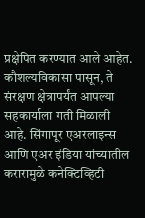प्रक्षेपित करण्यात आले आहेत. कौशल्यविकासा पासून, ते संरक्षण क्षेत्रापर्यंत आपल्या सहकार्याला गती मिळाली आहे. सिंगापूर एअरलाइन्स आणि एअर इंडिया यांच्यातील करारामुळे कनेक्टिव्हिटी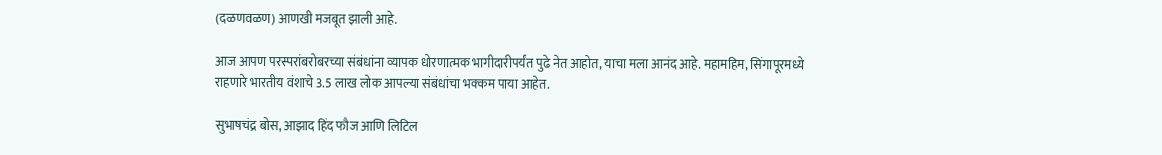(दळणवळण) आणखी मजबूत झाली आहे.

आज आपण परस्परांबरोबरच्या संबंधांना व्यापक धोरणात्मक भागीदारीपर्यंत पुढे नेत आहोत, याचा मला आनंद आहे. महामहिम, सिंगापूरमध्ये राहणारे भारतीय वंशाचे 3.5 लाख लोक आपल्या संबंधांचा भक्कम पाया आहेत.

सुभाषचंद्र बोस, आझाद हिंद फौज आणि लिटिल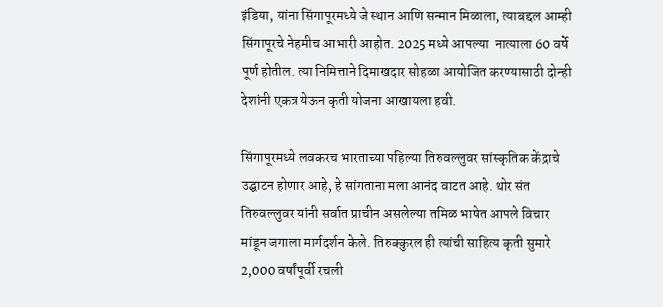इंडिया, यांना सिंगापूरमध्ये जे स्थान आणि सन्मान मिळाला, त्याबद्दल आम्ही सिंगापूरचे नेहमीच आभारी आहोत. 2025 मध्ये आपल्या  नात्याला 60 वर्षे पूर्ण होतील. त्या निमित्ताने दिमाखदार सोहळा आयोजित करण्यासाठी दोन्ही देशांनी एकत्र येऊन कृती योजना आखायला हवी.

सिंगापूरमध्ये लवकरच भारताच्या पहिल्या तिरुवल्लुवर सांस्कृतिक केंद्राचे उद्घाटन होणार आहे, हे सांगताना मला आनंद वाटत आहे. थोर संत तिरुवल्लुवर यांनी सर्वात प्राचीन असलेल्या तमिळ भाषेत आपले विचार मांडून जगाला मार्गदर्शन केले. तिरुक्कुरल ही त्यांची साहित्य कृती सुमारे 2,000 वर्षांपूर्वी रचली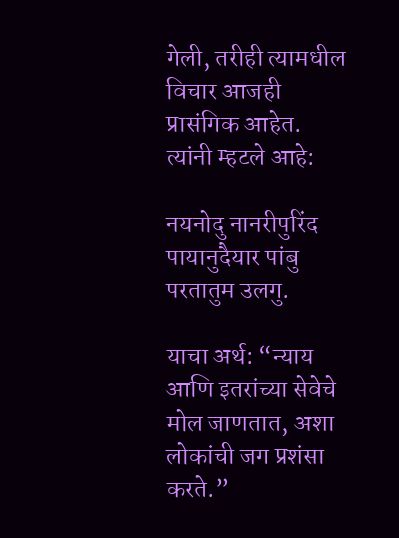गेली, तरीही त्यामधील विचार आजही प्रासंगिक आहेत. त्यांनी म्हटले आहे:

नयनोदु नानरीपुरिंद पायानुदैयार पांबु परतातुम उलगु.

याचा अर्थ: “न्याय आणि इतरांच्या सेवेचे मोल जाणतात, अशा लोकांची जग प्रशंसा करते.”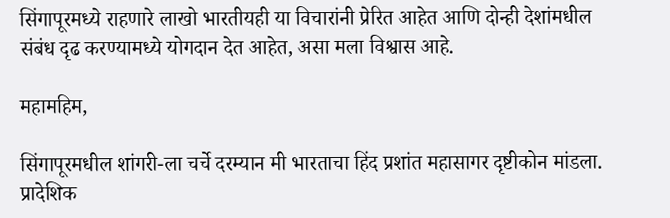सिंगापूरमध्ये राहणारे लाखो भारतीयही या विचारांनी प्रेरित आहेत आणि दोन्ही देशांमधील संबंध दृढ करण्यामध्ये योगदान देत आहेत, असा मला विश्वास आहे.

महामहिम,

सिंगापूरमधील शांगरी-ला चर्चे दरम्यान मी भारताचा हिंद प्रशांत महासागर दृष्टीकोन मांडला. प्रादेशिक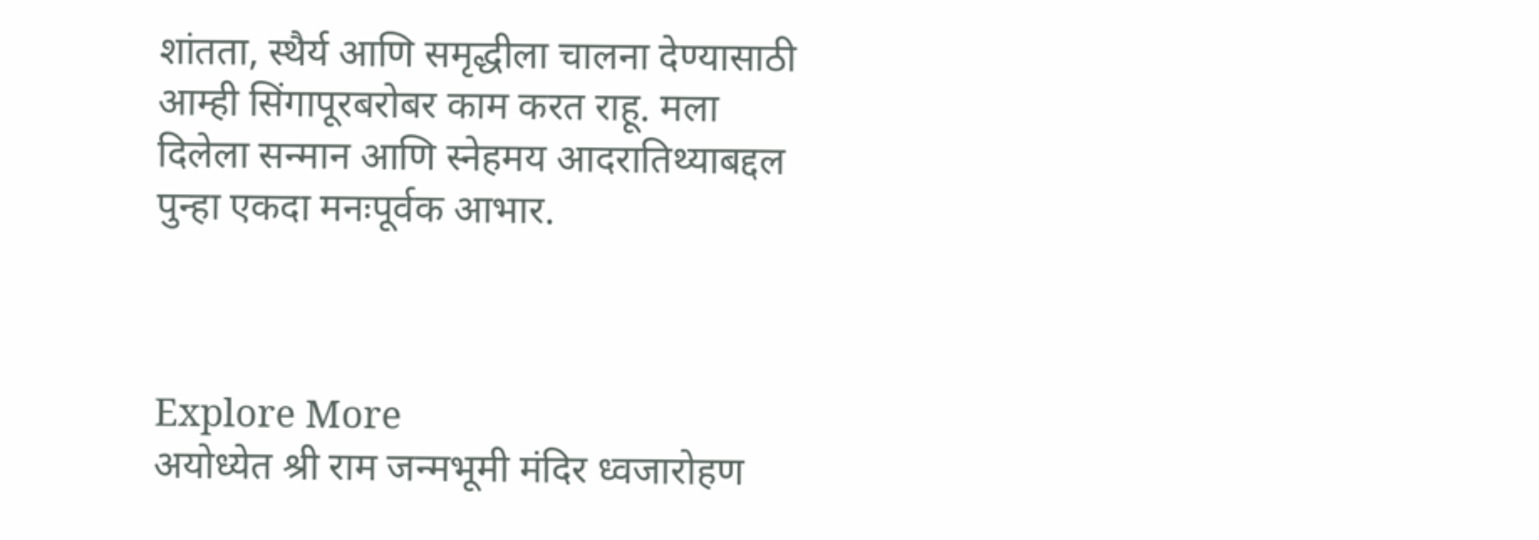शांतता, स्थैर्य आणि समृद्धीला चालना देण्यासाठी आम्ही सिंगापूरबरोबर काम करत राहू. मला दिलेला सन्मान आणि स्नेहमय आदरातिथ्याबद्दल पुन्हा एकदा मनःपूर्वक आभार.



Explore More
अयोध्येत श्री राम जन्मभूमी मंदिर ध्वजारोहण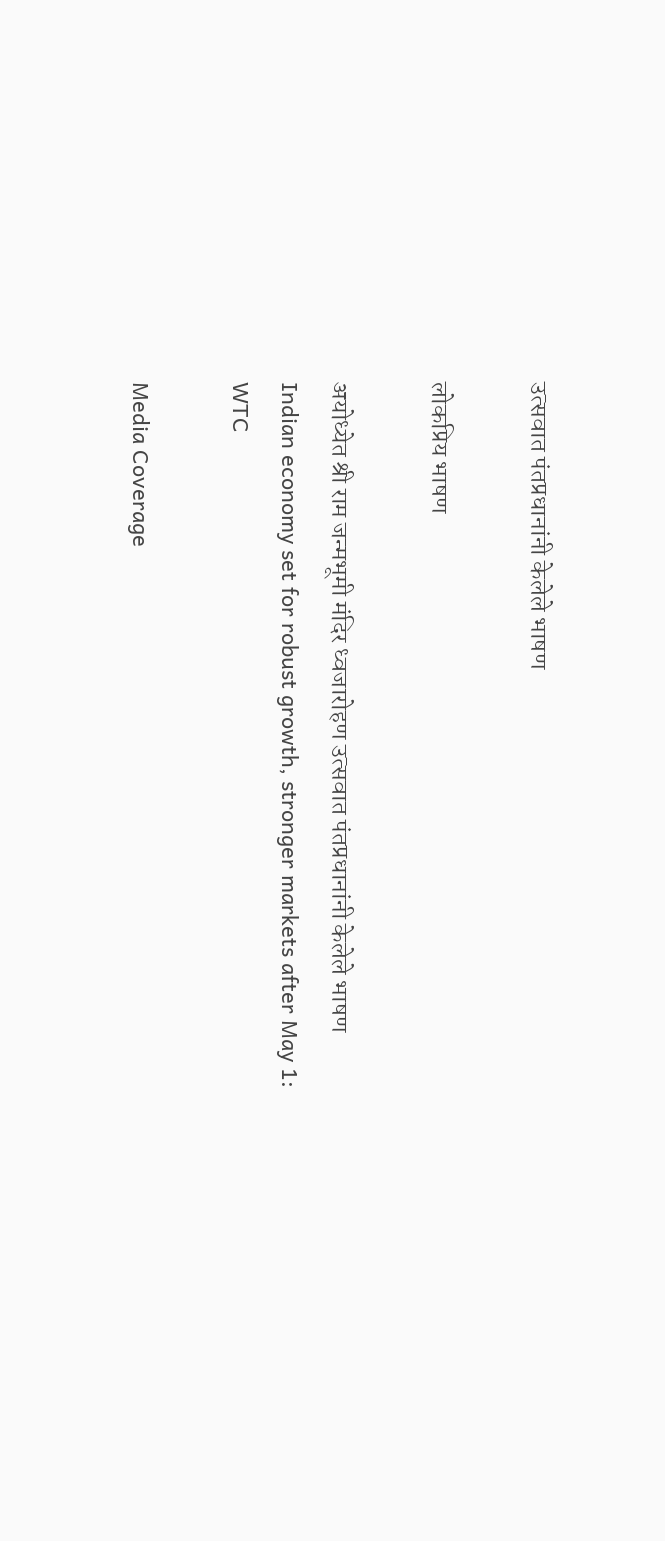उत्सवात पंतप्रधानांनी केलेले भाषण

लोकप्रिय भाषण

अयोध्येत श्री राम जन्मभूमी मंदिर ध्वजारोहण उत्सवात पंतप्रधानांनी केलेले भाषण
Indian economy set for robust growth, stronger markets after May 1: WTC

Media Coverage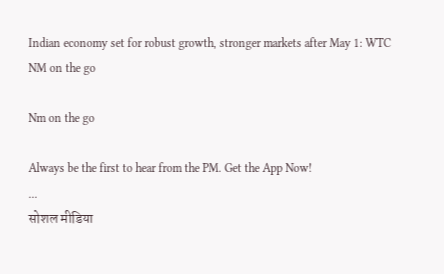Indian economy set for robust growth, stronger markets after May 1: WTC
NM on the go

Nm on the go

Always be the first to hear from the PM. Get the App Now!
...
सोशल मीडिया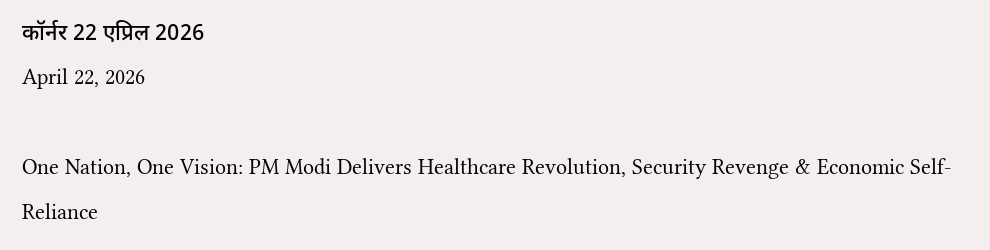कॉर्नर 22 एप्रिल 2026
April 22, 2026

One Nation, One Vision: PM Modi Delivers Healthcare Revolution, Security Revenge & Economic Self-Reliance